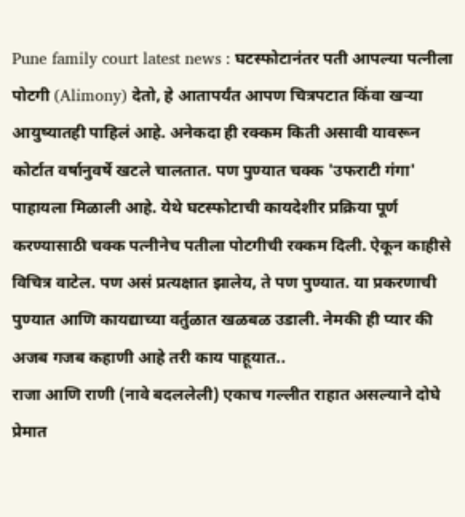Pune family court latest news : घटस्फोटानंतर पती आपल्या पत्नीला पोटगी (Alimony) देतो, हे आतापर्यंत आपण चित्रपटात किंवा खऱ्या आयुष्यातही पाहिलं आहे. अनेकदा ही रक्कम किती असावी यावरून कोर्टात वर्षानुवर्षे खटले चालतात. पण पुण्यात चक्क 'उफराटी गंगा' पाहायला मिळाली आहे. येथे घटस्फोटाची कायदेशीर प्रक्रिया पूर्ण करण्यासाठी चक्क पत्नीनेच पतीला पोटगीची रक्कम दिली. ऐकून काहीसे विचित्र वाटेल. पण असं प्रत्यक्षात झालेय, ते पण पुण्यात. या प्रकरणाची पुण्यात आणि कायद्याच्या वर्तुळात खळबळ उडाली. नेमकी ही प्यार की अजब गजब कहाणी आहे तरी काय पाहूयात..
राजा आणि राणी (नावे बदललेली) एकाच गल्लीत राहात असल्याने दोघे प्रेमात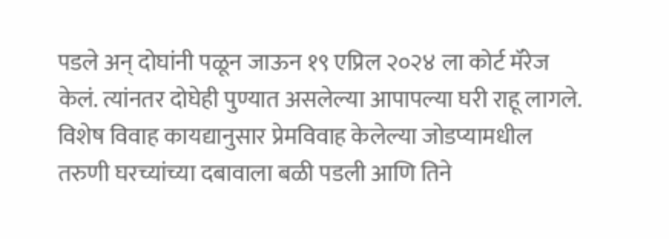पडले अन् दोघांनी पळून जाऊन १९ एप्रिल २०२४ ला कोर्ट मॅरेज केलं. त्यांनतर दोघेही पुण्यात असलेल्या आपापल्या घरी राहू लागले. विशेष विवाह कायद्यानुसार प्रेमविवाह केलेल्या जोडप्यामधील तरुणी घरच्यांच्या दबावाला बळी पडली आणि तिने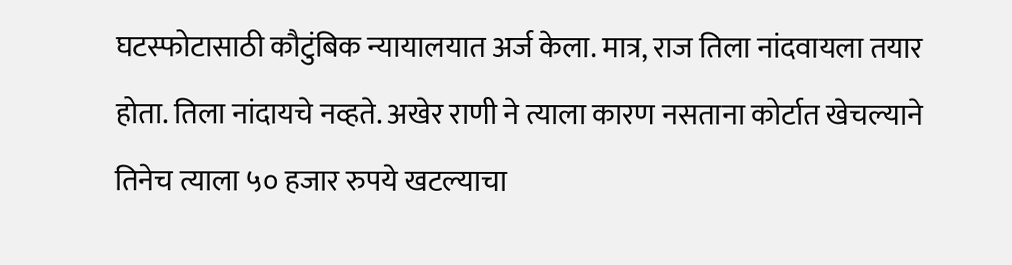घटस्फोटासाठी कौटुंबिक न्यायालयात अर्ज केला. मात्र, राज तिला नांदवायला तयार होता. तिला नांदायचे नव्हते. अखेर राणी ने त्याला कारण नसताना कोर्टात खेचल्याने तिनेच त्याला ५० हजार रुपये खटल्याचा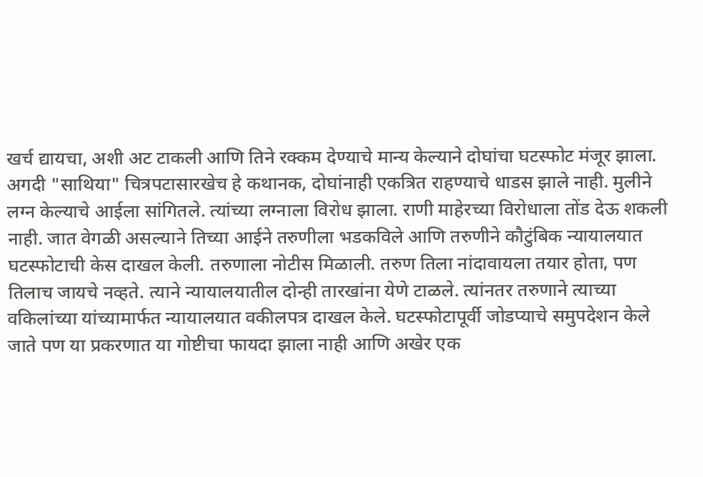खर्च द्यायचा, अशी अट टाकली आणि तिने रक्कम देण्याचे मान्य केल्याने दोघांचा घटस्फोट मंजूर झाला.
अगदी "साथिया" चित्रपटासारखेच हे कथानक, दोघांनाही एकत्रित राहण्याचे धाडस झाले नाही. मुलीने लग्न केल्याचे आईला सांगितले. त्यांच्या लग्नाला विरोध झाला. राणी माहेरच्या विरोधाला तोंड देऊ शकली नाही. जात वेगळी असल्याने तिच्या आईने तरुणीला भडकविले आणि तरुणीने कौटुंबिक न्यायालयात घटस्फोटाची केस दाखल केली. तरुणाला नोटीस मिळाली. तरुण तिला नांदावायला तयार होता, पण तिलाच जायचे नव्हते. त्याने न्यायालयातील दोन्ही तारखांना येणे टाळले. त्यांनतर तरुणाने त्याच्या वकिलांच्या यांच्यामार्फत न्यायालयात वकीलपत्र दाखल केले. घटस्फोटापूर्वी जोडप्याचे समुपदेशन केले जाते पण या प्रकरणात या गोष्टीचा फायदा झाला नाही आणि अखेर एक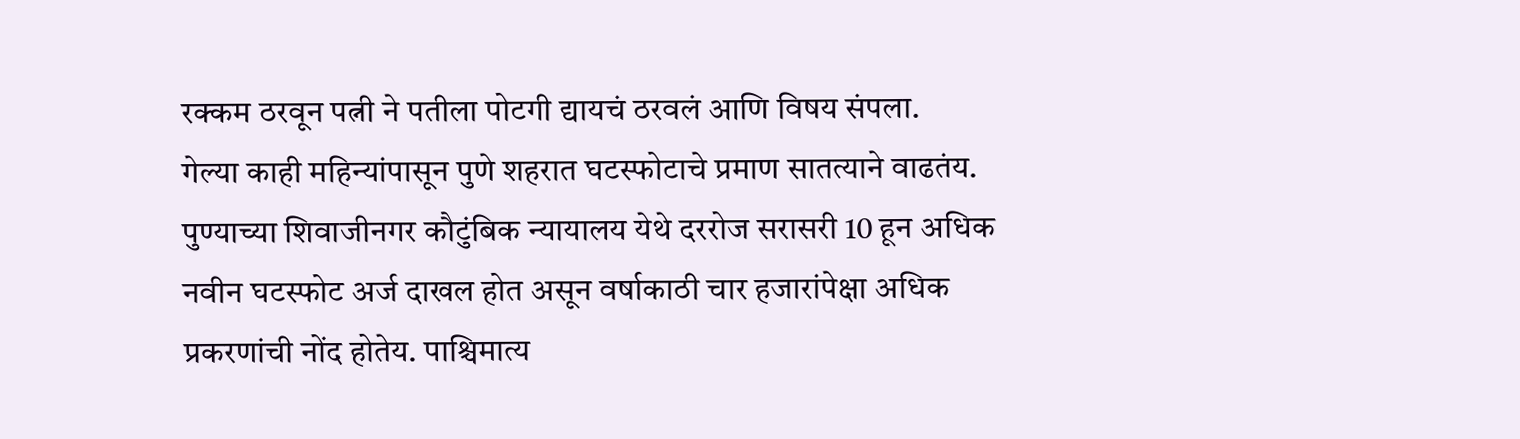रक्कम ठरवून पत्नी ने पतीला पोटगी द्यायचं ठरवलं आणि विषय संपला.
गेल्या काही महिन्यांपासून पुणे शहरात घटस्फोटाचे प्रमाण सातत्याने वाढतंय. पुण्याच्या शिवाजीनगर कौटुंबिक न्यायालय येथे दररोज सरासरी 10 हून अधिक नवीन घटस्फोट अर्ज दाखल होत असून वर्षाकाठी चार हजारांपेक्षा अधिक प्रकरणांची नोंद होतेय. पाश्चिमात्य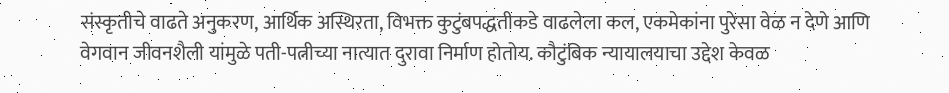संस्कृतीचे वाढते अनुकरण, आर्थिक अस्थिरता, विभक्त कुटुंबपद्धतीकडे वाढलेला कल, एकमेकांना पुरेसा वेळ न देणे आणि वेगवान जीवनशैली यांमुळे पती-पत्नीच्या नात्यात दुरावा निर्माण होतोय. कौटुंबिक न्यायालयाचा उद्देश केवळ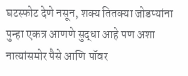घटस्फोट देणे नसून, शक्य तितक्या जोडप्यांना पुन्हा एकत्र आणणे सुद्धा आहे पण अशा नात्यांसमोर पैसे आणि पॉवर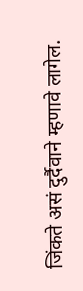जिंकते असं दुर्दैवाने म्हणावे लागेल.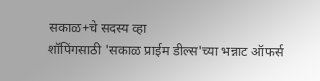सकाळ+चे सदस्य व्हा
शॉपिंगसाठी 'सकाळ प्राईम डील्स'च्या भन्नाट ऑफर्स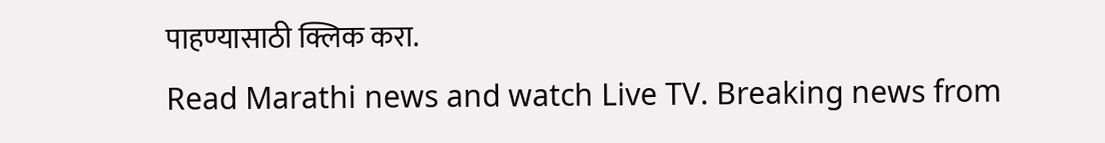पाहण्यासाठी क्लिक करा.
Read Marathi news and watch Live TV. Breaking news from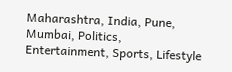Maharashtra, India, Pune, Mumbai, Politics, Entertainment, Sports, Lifestyle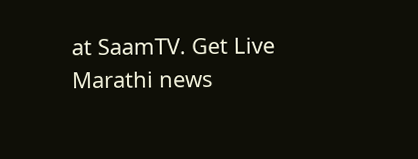at SaamTV. Get Live Marathi news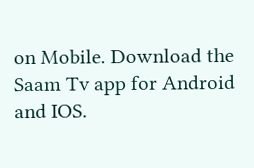on Mobile. Download the Saam Tv app for Android and IOS.